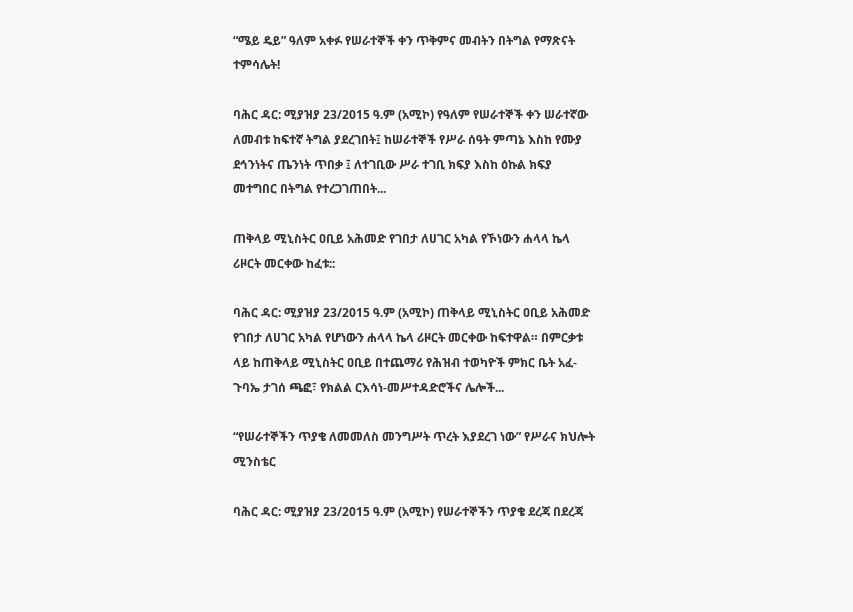“ሜይ ዴይ” ዓለም አቀፉ የሠራተኞች ቀን ጥቅምና መብትን በትግል የማጽናት ተምሳሌት!

ባሕር ዳር: ሚያዝያ 23/2015 ዓ.ም (አሚኮ) የዓለም የሠራተኞች ቀን ሠራተኛው ለመብቱ ከፍተኛ ትግል ያደረገበት፤ ከሠራተኞች የሥራ ሰዓት ምጣኔ እስከ የሙያ ደኅንነትና ጤንነት ጥበቃ ፤ ለተገቢው ሥራ ተገቢ ክፍያ እስከ ዕኩል ክፍያ መተግበር በትግል የተረጋገጠበት...

ጠቅላይ ሚኒስትር ዐቢይ አሕመድ የገበታ ለሀገር አካል የኾነውን ሐላላ ኬላ ሪዞርት መርቀው ከፈቱ::

ባሕር ዳር: ሚያዝያ 23/2015 ዓ.ም (አሚኮ) ጠቅላይ ሚኒስትር ዐቢይ አሕመድ የገበታ ለሀገር አካል የሆነውን ሐላላ ኬላ ሪዞርት መርቀው ከፍተዋል። በምርቃቱ ላይ ከጠቅላይ ሚኒስትር ዐቢይ በተጨማሪ የሕዝብ ተወካዮች ምክር ቤት አፈ-ጉባኤ ታገሰ ጫፎ፣ የክልል ርእሳነ-መሥተዳድሮችና ሌሎች...

“የሠራተኞችን ጥያቄ ለመመለስ መንግሥት ጥረት እያደረገ ነው” የሥራና ክህሎት ሚንስቴር

ባሕር ዳር: ሚያዝያ 23/2015 ዓ.ም (አሚኮ) የሠራተኞችን ጥያቄ ደረጃ በደረጃ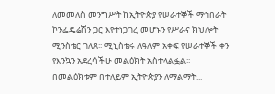ለመመለስ መንግሥት ከኢትዮጵያ የሠራተኞች ማኅበራት ኮንፌዴሬሽን ጋር እየተነጋገረ መሆኑን የሥራና ክህሎት ሚንስቴር ገለጸ፡፡ ሚኒስቴሩ ለዓለም አቀፍ የሠራተኞች ቀን የእንኳን አደረሳችሁ መልዕክት አስተላልፏል፡፡ በመልዕክቱም በተለይም ኢትዮጵያን ለማልማት...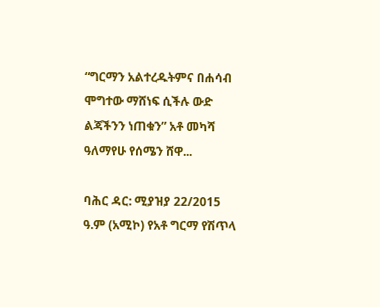“ግርማን አልተረዱትምና በሐሳብ ሞግተው ማሸነፍ ሲችሉ ውድ ልጃችንን ነጠቁን” አቶ መካሻ ዓለማየሁ የሰሜን ሸዋ...

ባሕር ዳር: ሚያዝያ 22/2015 ዓ.ም (አሚኮ) የአቶ ግርማ የሽጥላ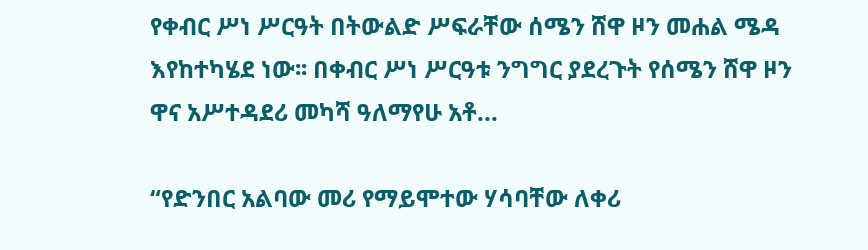የቀብር ሥነ ሥርዓት በትውልድ ሥፍራቸው ሰሜን ሸዋ ዞን መሐል ሜዳ እየከተካሄደ ነው፡፡ በቀብር ሥነ ሥርዓቱ ንግግር ያደረጉት የሰሜን ሸዋ ዞን ዋና አሥተዳደሪ መካሻ ዓለማየሁ አቶ...

“የድንበር አልባው መሪ የማይሞተው ሃሳባቸው ለቀሪ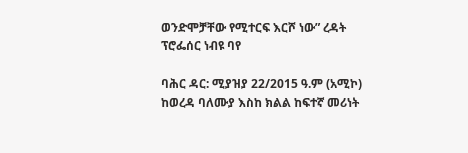ወንድሞቻቸው የሚተርፍ እርሾ ነው” ረዳት ፕሮፌሰር ነብዩ ባየ

ባሕር ዳር: ሚያዝያ 22/2015 ዓ.ም (አሚኮ) ከወረዳ ባለሙያ እስከ ክልል ከፍተኛ መሪነት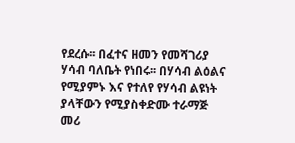የደረሱ፡፡ በፈተና ዘመን የመሻገሪያ ሃሳብ ባለቤት የነበሩ፡፡ በሃሳብ ልዕልና የሚያምኑ እና የተለየ የሃሳብ ልዩነት ያላቸውን የሚያስቀድሙ ተራማጅ መሪ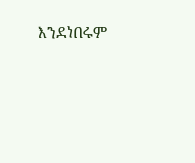እንደነበሩም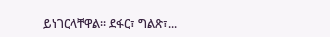ይነገርላቸዋል፡፡ ደፋር፣ ግልጽ፣...